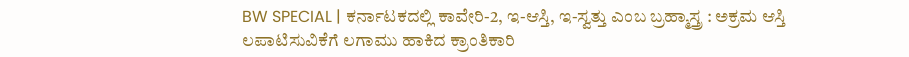BW SPECIAL | ಕರ್ನಾಟಕದಲ್ಲಿ ಕಾವೇರಿ-2, ಇ-ಆಸ್ತಿ, ಇ-ಸ್ವತ್ತು ಎಂಬ ಬ್ರಹ್ಮಾಸ್ತ್ರ : ಅಕ್ರಮ ಆಸ್ತಿ ಲಪಾಟಿಸುವಿಕೆಗೆ ಲಗಾಮು ಹಾಕಿದ ಕ್ರಾಂತಿಕಾರಿ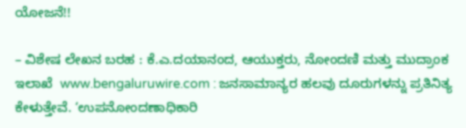ಯೋಜನೆ!!

– ವಿಶೇಷ ಲೇಖನ ಬರಹ : ಕೆ.ಎ.ದಯಾನಂದ, ಆಯುಕ್ತರು, ನೋಂದಣಿ ಮತ್ತು ಮುದ್ರಾಂಕ ಇಲಾಖೆ  www.bengaluruwire.com : ಜನಸಾಮಾನ್ಯರ ಹಲವು ದೂರುಗಳನ್ನು ಪ್ರತಿನಿತ್ಯ ಕೇಳುತ್ತೇವೆ. ‘ಉಪನೋಂದಣಾಧಿಕಾರಿ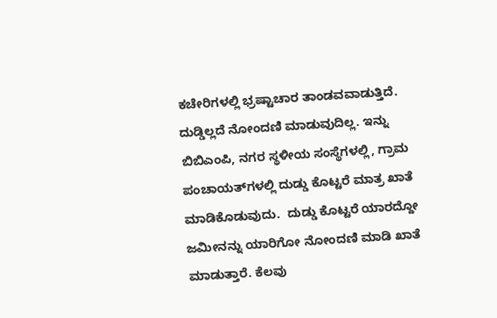ಕಚೇರಿಗಳಲ್ಲಿ ಭ್ರಷ್ಟಾಚಾರ ತಾಂಡವವಾಡುತ್ತಿದೆ. ದುಡ್ಡಿಲ್ಲದೆ ನೋಂದಣಿ ಮಾಡುವುದಿಲ್ಲ. ಇನ್ನು ಬಿಬಿಎಂಪಿ, ನಗರ ಸ್ಥಳೀಯ ಸಂಸ್ಥೆಗಳಲ್ಲಿ, ಗ್ರಾಮ ಪಂಚಾಯತ್‌ಗಳಲ್ಲಿ ದುಡ್ಡು ಕೊಟ್ಟರೆ ಮಾತ್ರ ಖಾತೆ ಮಾಡಿಕೊಡುವುದು.  ದುಡ್ಡು ಕೊಟ್ಟರೆ ಯಾರದ್ದೋ ಜಮೀನನ್ನು ಯಾರಿಗೋ ನೋಂದಣಿ ಮಾಡಿ ಖಾತೆ ಮಾಡುತ್ತಾರೆ. ಕೆಲವು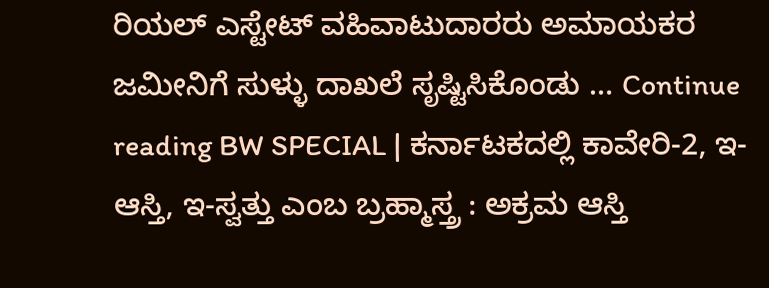ರಿಯಲ್ ಎಸ್ಟೇಟ್ ವಹಿವಾಟುದಾರರು ಅಮಾಯಕರ ಜಮೀನಿಗೆ ಸುಳ್ಳು ದಾಖಲೆ ಸೃಷ್ಟಿಸಿಕೊಂಡು … Continue reading BW SPECIAL | ಕರ್ನಾಟಕದಲ್ಲಿ ಕಾವೇರಿ-2, ಇ-ಆಸ್ತಿ, ಇ-ಸ್ವತ್ತು ಎಂಬ ಬ್ರಹ್ಮಾಸ್ತ್ರ : ಅಕ್ರಮ ಆಸ್ತಿ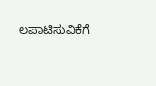ಲಪಾಟಿಸುವಿಕೆಗೆ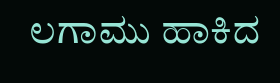ಲಗಾಮು ಹಾಕಿದ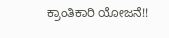ಕ್ರಾಂತಿಕಾರಿ ಯೋಜನೆ!!